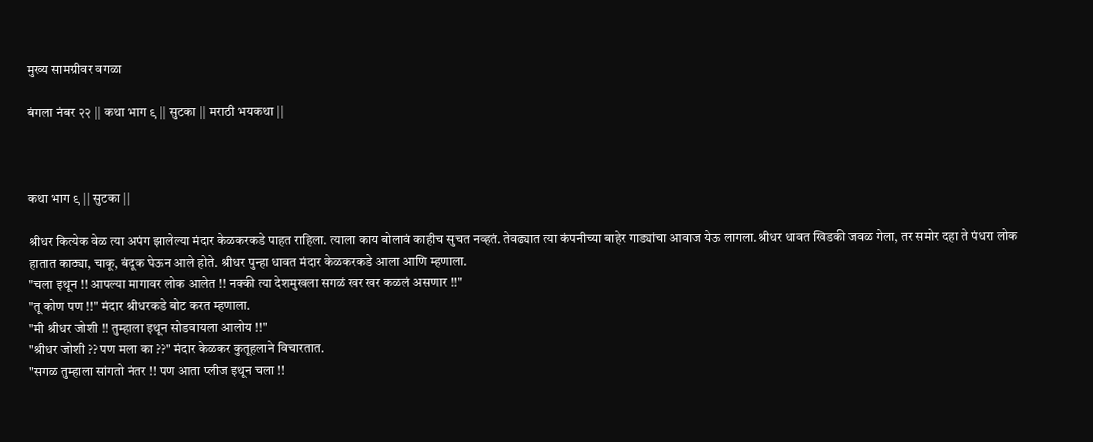मुख्य सामग्रीवर वगळा

बंगला नंबर २२ || कथा भाग ९ || सुटका || मराठी भयकथा ||



कथा भाग ९ || सुटका ||

श्रीधर कित्येक वेळ त्या अपंग झालेल्या मंदार केळकरकडे पाहत राहिला. त्याला काय बोलावं काहीच सुचत नव्हतं. तेवढ्यात त्या कंपनीच्या बाहेर गाड्यांचा आवाज येऊ लागला.श्रीधर धावत खिडकी जवळ गेला, तर समोर दहा ते पंधरा लोक हातात काठ्या, चाकू, बंदूक घेऊन आले होते. श्रीधर पुन्हा धावत मंदार केळकरकडे आला आणि म्हणाला.
"चला इथून !! आपल्या मागावर लोक आलेत !! नक्की त्या देशमुखला सगळं खर खर कळलं असणार !!"
"तू कोण पण !!" मंदार श्रीधरकडे बोट करत म्हणाला.
"मी श्रीधर जोशी !! तुम्हाला इथून सोडवायला आलोय !!"
"श्रीधर जोशी ?? पण मला का ??" मंदार केळकर कुतूहलाने विचारतात.
"सगळ तुम्हाला सांगतो नंतर !! पण आता प्लीज इथून चला !!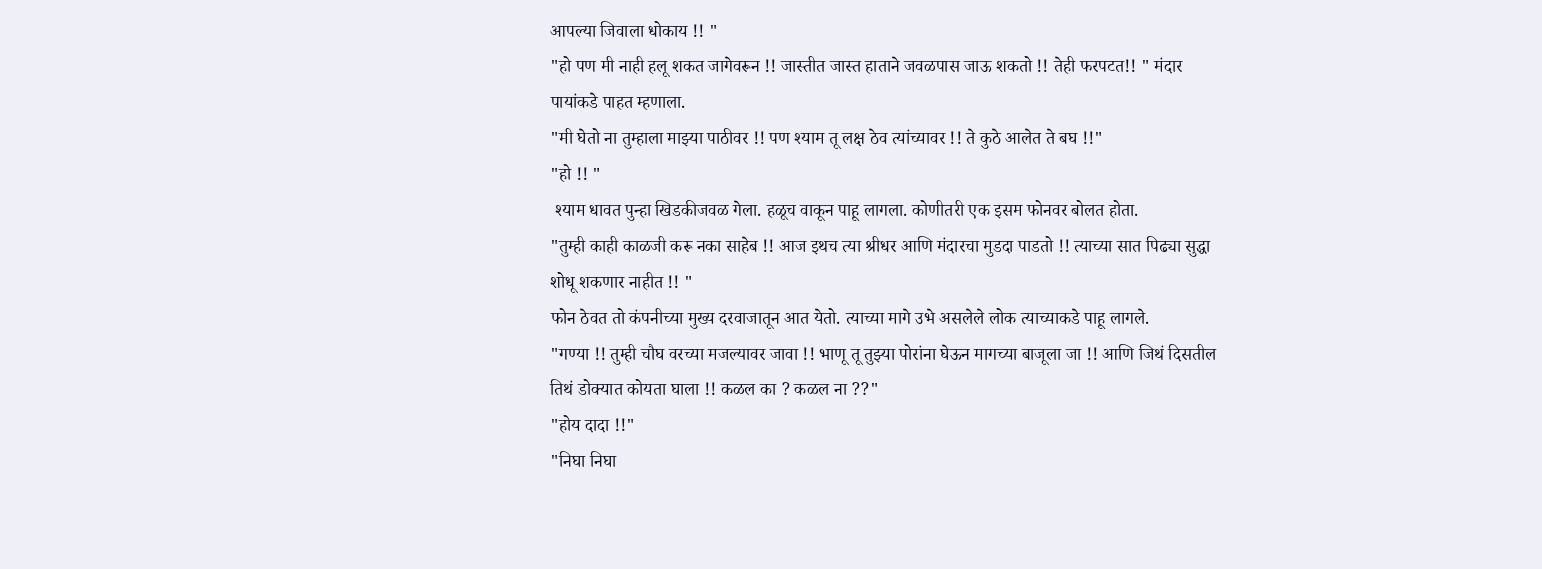आपल्या जिवाला धोकाय !! "
"हो पण मी नाही हलू शकत जागेवरून !! जास्तीत जास्त हाताने जवळपास जाऊ शकतो !! तेही फरपटत!! " मंदार पायांकडे पाहत म्हणाला.
"मी घेतो ना तुम्हाला माझ्या पाठीवर !! पण श्याम तू लक्ष ठेव त्यांच्यावर !! ते कुठे आलेत ते बघ !!"
"हो !! "
 श्याम धावत पुन्हा खिडकीजवळ गेला. हळूच वाकून पाहू लागला. कोणीतरी एक इसम फोनवर बोलत होता.
"तुम्ही काही काळजी करू नका साहेब !! आज इथच त्या श्रीधर आणि मंदारचा मुडदा पाडतो !! त्याच्या सात पिढ्या सुद्धा शोधू शकणार नाहीत !! "
फोन ठेवत तो कंपनीच्या मुख्य दरवाजातून आत येतो. त्याच्या मागे उभे असलेले लोक त्याच्याकडे पाहू लागले.
"गण्या !! तुम्ही चौघ वरच्या मजल्यावर जावा !! भाणू तू तुझ्या पोरांना घेऊन मागच्या बाजूला जा !! आणि जिथं दिसतील तिथं डोक्यात कोयता घाला !! कळल का ? कळल ना ??"
"होय दादा !!"
"निघा निघा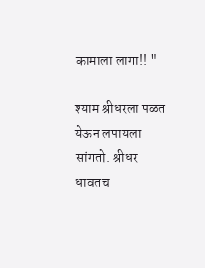कामाला लागा!! "

श्याम श्रीधरला पळत येऊन लपायला सांगतो. श्रीधर धावतच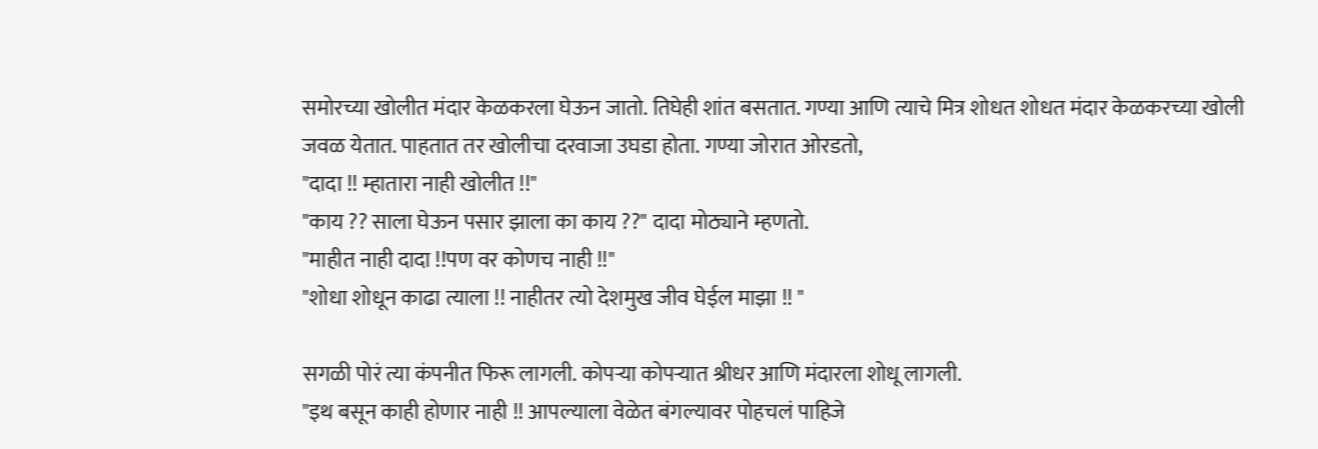समोरच्या खोलीत मंदार केळकरला घेऊन जातो. तिघेही शांत बसतात. गण्या आणि त्याचे मित्र शोधत शोधत मंदार केळकरच्या खोली जवळ येतात. पाहतात तर खोलीचा दरवाजा उघडा होता. गण्या जोरात ओरडतो,
"दादा !! म्हातारा नाही खोलीत !!"
"काय ?? साला घेऊन पसार झाला का काय ??" दादा मोठ्याने म्हणतो.
"माहीत नाही दादा !!पण वर कोणच नाही !!"
"शोधा शोधून काढा त्याला !! नाहीतर त्यो देशमुख जीव घेईल माझा !! "

सगळी पोरं त्या कंपनीत फिरू लागली. कोपऱ्या कोपऱ्यात श्रीधर आणि मंदारला शोधू लागली.
"इथ बसून काही होणार नाही !! आपल्याला वेळेत बंगल्यावर पोहचलं पाहिजे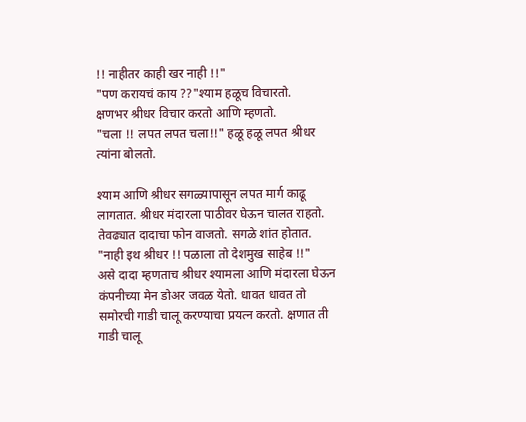!! नाहीतर काही खर नाही !!"
"पण करायचं काय ??"श्याम हळूच विचारतो.
क्षणभर श्रीधर विचार करतो आणि म्हणतो.
"चला !! लपत लपत चला!!" हळू हळू लपत श्रीधर त्यांना बोलतो.

श्याम आणि श्रीधर सगळ्यापासून लपत मार्ग काढू लागतात. श्रीधर मंदारला पाठीवर घेऊन चालत राहतो. तेवढ्यात दादाचा फोन वाजतो. सगळे शांत होतात.
"नाही इथ श्रीधर !! पळाला तो देशमुख साहेब !!"
असे दादा म्हणताच श्रीधर श्यामला आणि मंदारला घेऊन कंपनीच्या मेन डोअर जवळ येतो. धावत धावत तो समोरची गाडी चालू करण्याचा प्रयत्न करतो. क्षणात ती गाडी चालू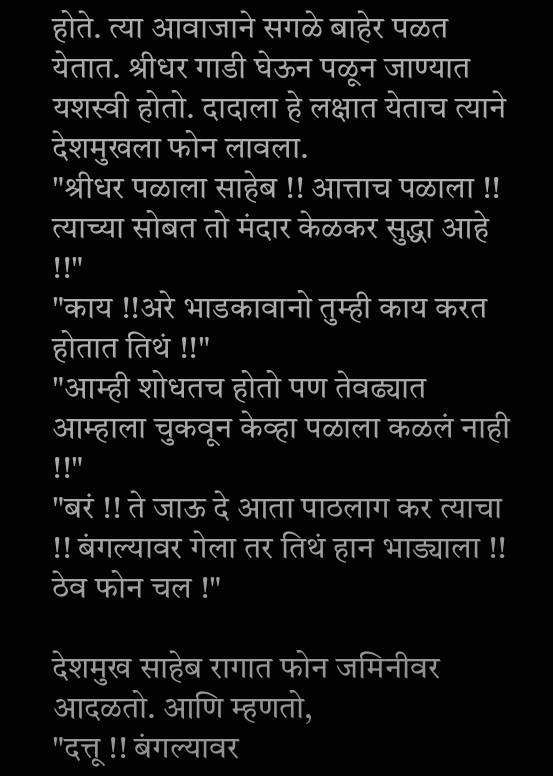होते. त्या आवाजाने सगळे बाहेर पळत येतात. श्रीधर गाडी घेऊन पळून जाण्यात यशस्वी होतो. दादाला हे लक्षात येताच त्याने देशमुखला फोन लावला.
"श्रीधर पळाला साहेब !! आत्ताच पळाला !! त्याच्या सोबत तो मंदार केळकर सुद्धा आहे !!"
"काय !!अरे भाडकावानो तुम्ही काय करत होतात तिथं !!"
"आम्ही शोधतच होतो पण तेवढ्यात आम्हाला चुकवून केव्हा पळाला कळलं नाही !!"
"बरं !! ते जाऊ दे आता पाठलाग कर त्याचा !! बंगल्यावर गेला तर तिथं हान भाड्याला !! ठेव फोन चल !"

देशमुख साहेब रागात फोन जमिनीवर आदळतो. आणि म्हणतो,
"दत्तू !! बंगल्यावर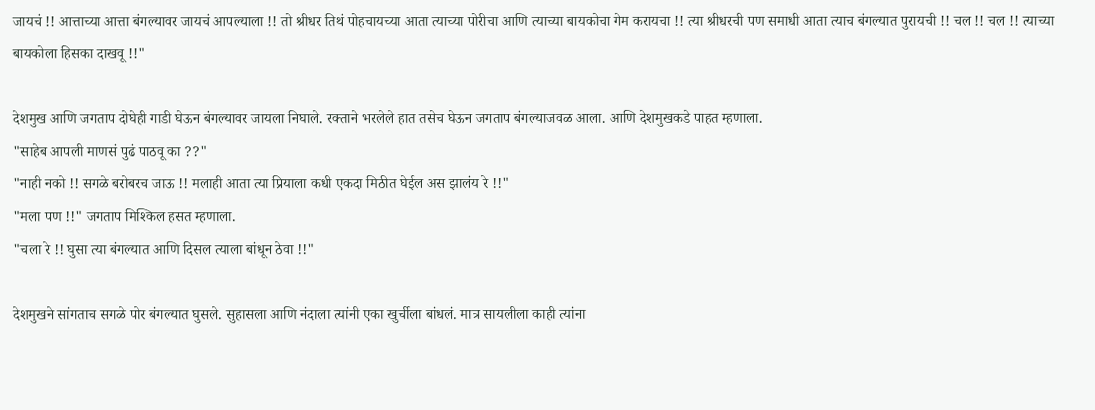जायचं !! आत्ताच्या आत्ता बंगल्यावर जायचं आपल्याला !! तो श्रीधर तिथं पोहचायच्या आता त्याच्या पोरीचा आणि त्याच्या बायकोचा गेम करायचा !! त्या श्रीधरची पण समाधी आता त्याच बंगल्यात पुरायची !! चल !! चल !! त्याच्या बायकोला हिसका दाखवू !!"

देशमुख आणि जगताप दोघेही गाडी घेऊन बंगल्यावर जायला निघाले. रक्ताने भरलेले हात तसेच घेऊन जगताप बंगल्याजवळ आला. आणि देशमुखकडे पाहत म्हणाला.
"साहेब आपली माणसं पुढं पाठवू का ??"
"नाही नको !! सगळे बरोबरच जाऊ !! मलाही आता त्या प्रियाला कधी एकदा मिठीत घेईल अस झालंय रे !!"
"मला पण !!" जगताप मिश्किल हसत म्हणाला.
"चला रे !! घुसा त्या बंगल्यात आणि दिसल त्याला बांधून ठेवा !!"

देशमुखने सांगताच सगळे पोर बंगल्यात घुसले. सुहासला आणि नंदाला त्यांनी एका खुर्चीला बांधलं. मात्र सायलीला काही त्यांना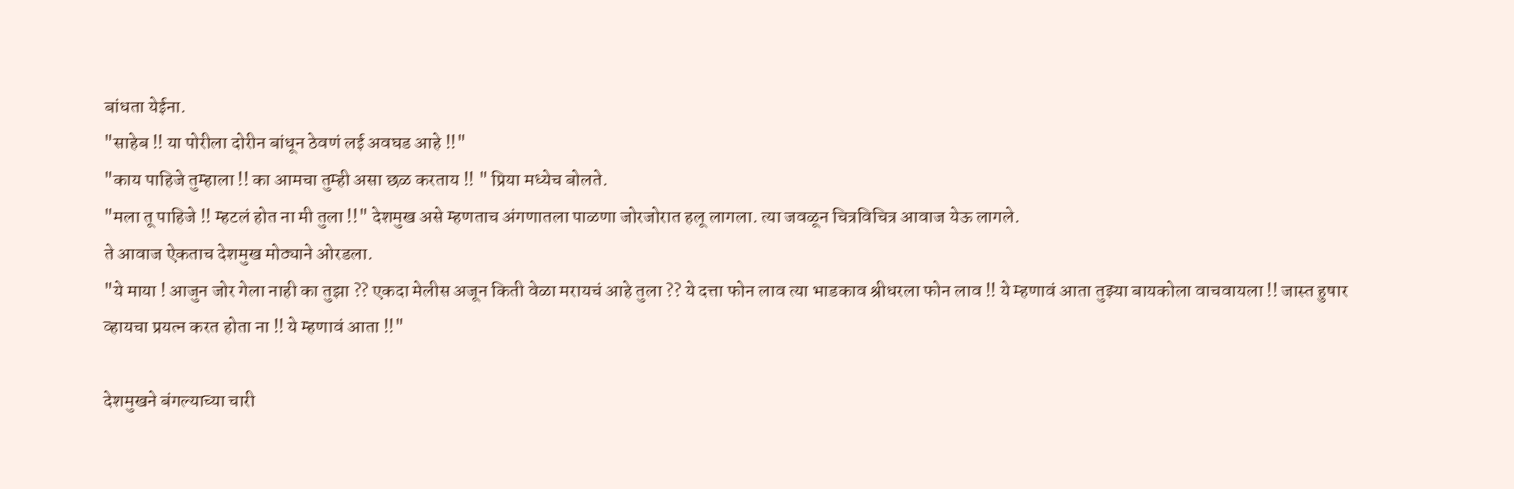बांधता येईना.
"साहेब !! या पोरीला दोरीन बांधून ठेवणं लई अवघड आहे !!"
"काय पाहिजे तुम्हाला !! का आमचा तुम्ही असा छळ करताय !! " प्रिया मध्येच बोलते.
"मला तू पाहिजे !! म्हटलं होत ना मी तुला !!" देशमुख असे म्हणताच अंगणातला पाळणा जोरजोरात हलू लागला. त्या जवळून चित्रविचित्र आवाज येऊ लागले.
ते आवाज ऐकताच देशमुख मोठ्याने ओरडला.
"ये माया ! आजुन जोर गेला नाही का तुझा ?? एकदा मेलीस अजून किती वेळा मरायचं आहे तुला ?? ये दत्ता फोन लाव त्या भाडकाव श्रीधरला फोन लाव !! ये म्हणावं आता तुझ्या बायकोला वाचवायला !! जास्त हुषार व्हायचा प्रयत्न करत होता ना !! ये म्हणावं आता !!"

देशमुखने बंगल्याच्या चारी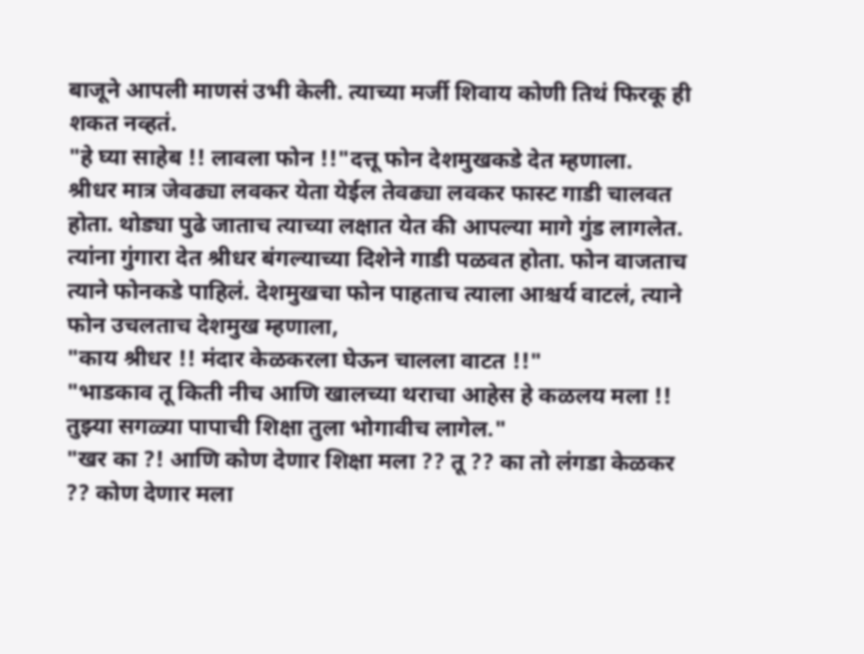बाजूने आपली माणसं उभी केली. त्याच्या मर्जी शिवाय कोणी तिथं फिरकू ही शकत नव्हतं.
"हे घ्या साहेब !! लावला फोन !!"दत्तू फोन देशमुखकडे देत म्हणाला.
श्रीधर मात्र जेवढ्या लवकर येता येईल तेवढ्या लवकर फास्ट गाडी चालवत होता. थोड्या पुढे जाताच त्याच्या लक्षात येत की आपल्या मागे गुंड लागलेत. त्यांना गुंगारा देत श्रीधर बंगल्याच्या दिशेने गाडी पळवत होता. फोन वाजताच त्याने फोनकडे पाहिलं. देशमुखचा फोन पाहताच त्याला आश्चर्य वाटलं, त्याने फोन उचलताच देशमुख म्हणाला,
"काय श्रीधर !! मंदार केळकरला घेऊन चालला वाटत !!"
"भाडकाव तू किती नीच आणि खालच्या थराचा आहेस हे कळलय मला !! तुझ्या सगळ्या पापाची शिक्षा तुला भोगावीच लागेल."
"खर का ?! आणि कोण देणार शिक्षा मला ?? तू ?? का तो लंगडा केळकर ?? कोण देणार मला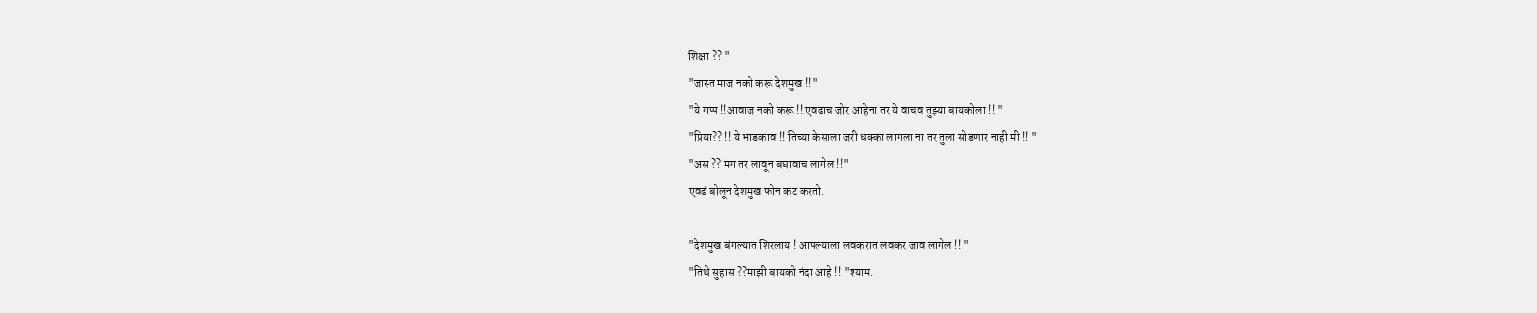शिक्षा ?? "
"जास्त माज नको करू देशमुख !!"
"ये गप्प !!आवाज नको करू !! एवढाच जोर आहेना तर ये वाचव तुझ्या बायकोला !! "
"प्रिया?? !! ये भाडकाव !! तिच्या केसाला जरी धक्का लागला ना तर तुला सोडणार नाही मी !! "
"अस ?? मग तर लावून बघावाच लागेल !!"
एवढं बोलून देशमुख फोन कट करतो.

"देशमुख बंगल्यात शिरलाय ! आपल्याला लवकरात लवकर जाव लागेल !! "
"तिथे सुहास ??माझी बायको नंदा आहे !! "श्याम.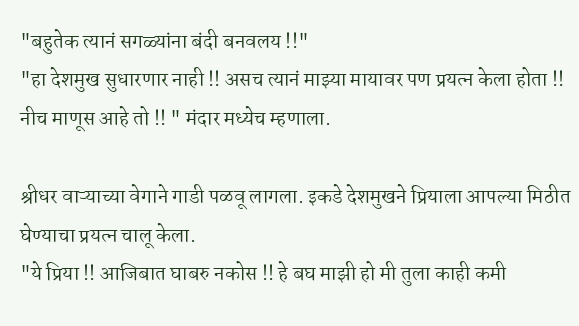"बहुतेक त्यानं सगळ्यांना बंदी बनवलय !!"
"हा देशमुख सुधारणार नाही !! असच त्यानं माझ्या मायावर पण प्रयत्न केला होता !! नीच माणूस आहे तो !! " मंदार मध्येच म्हणाला.

श्रीधर वाऱ्याच्या वेगाने गाडी पळवू लागला. इकडे देशमुखने प्रियाला आपल्या मिठीत घेण्याचा प्रयत्न चालू केला.
"ये प्रिया !! आजिबात घाबरु नकोस !! हे बघ माझी हो मी तुला काही कमी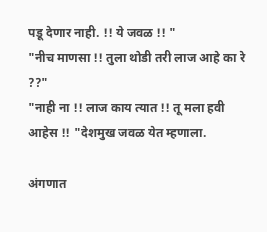पडू देणार नाही. !! ये जवळ !! "
"नीच माणसा !! तुला थोडी तरी लाज आहे का रे ??"
"नाही ना !! लाज काय त्यात !! तू मला हवी आहेस !! "देशमुख जवळ येत म्हणाला.

अंगणात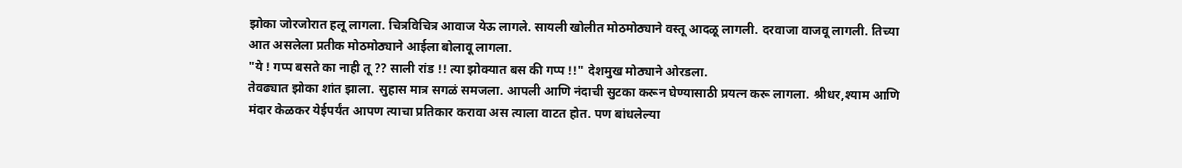झोका जोरजोरात हलू लागला. चित्रविचित्र आवाज येऊ लागले. सायली खोलीत मोठमोठ्याने वस्तू आदळू लागली. दरवाजा वाजवू लागली. तिच्या आत असलेला प्रतीक मोठमोठ्याने आईला बोलावू लागला.
"ये ! गप्प बसते का नाही तू ?? साली रांड !! त्या झोक्यात बस की गप्प !!" देशमुख मोठ्याने ओरडला.
तेवढ्यात झोका शांत झाला. सुहास मात्र सगळं समजला. आपली आणि नंदाची सुटका करून घेण्यासाठी प्रयत्न करू लागला. श्रीधर,श्याम आणि मंदार केळकर येईपर्यंत आपण त्याचा प्रतिकार करावा अस त्याला वाटत होत. पण बांधलेल्या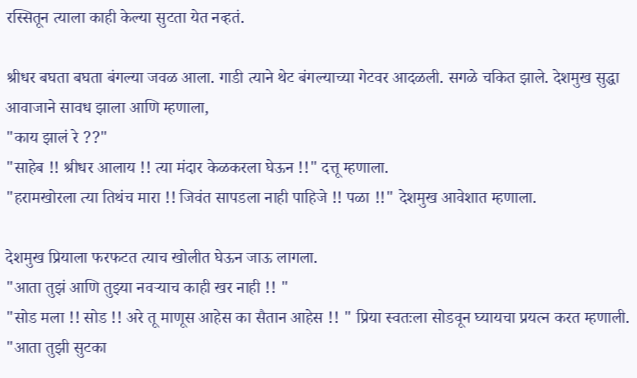रस्सितून त्याला काही केल्या सुटता येत नव्हतं.

श्रीधर बघता बघता बंगल्या जवळ आला. गाडी त्याने थेट बंगल्याच्या गेटवर आदळली. सगळे चकित झाले. देशमुख सुद्धा आवाजाने सावध झाला आणि म्हणाला,
"काय झालं रे ??"
"साहेब !! श्रीधर आलाय !! त्या मंदार केळकरला घेऊन !!" दत्तू म्हणाला.
"हरामखोरला त्या तिथंच मारा !! जिवंत सापडला नाही पाहिजे !! पळा !!" देशमुख आवेशात म्हणाला.

देशमुख प्रियाला फरफटत त्याच खोलीत घेऊन जाऊ लागला.
"आता तुझं आणि तुझ्या नवऱ्याच काही खर नाही !! "
"सोड मला !! सोड !! अरे तू माणूस आहेस का सैतान आहेस !! " प्रिया स्वतःला सोडवून घ्यायचा प्रयत्न करत म्हणाली.
"आता तुझी सुटका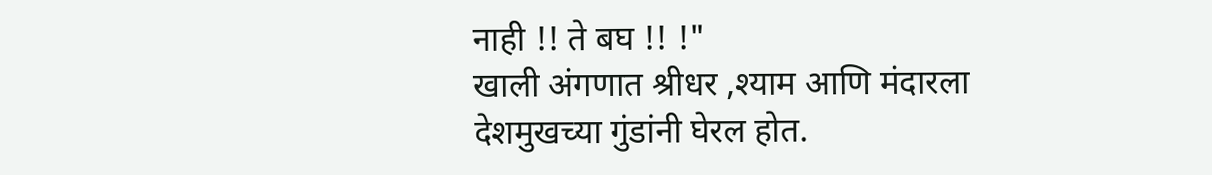नाही !! ते बघ !! !"
खाली अंगणात श्रीधर ,श्याम आणि मंदारला देशमुखच्या गुंडांनी घेरल होत.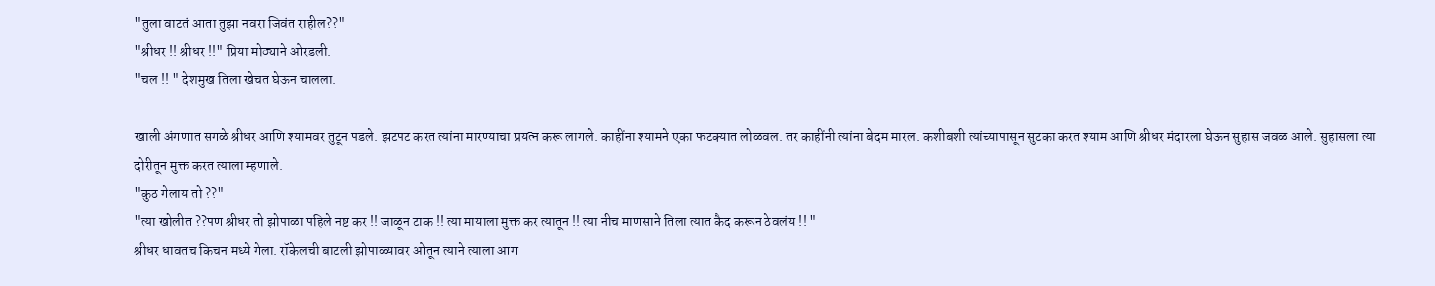"तुला वाटतं आता तुझा नवरा जिवंत राहील??"
"श्रीधर !! श्रीधर !!" प्रिया मोठ्याने ओरडली.
"चल !! " देशमुख तिला खेचत घेऊन चालला.

खाली अंगणात सगळे श्रीधर आणि श्यामवर तुटून पडले. झटपट करत त्यांना मारण्याचा प्रयत्न करू लागले. काहींना श्यामने एका फटक्यात लोळवल. तर काहींनी त्यांना बेदम मारल. कशीबशी त्यांच्यापासून सुटका करत श्याम आणि श्रीधर मंदारला घेऊन सुहास जवळ आले. सुहासला त्या दोरीतून मुक्त करत त्याला म्हणाले.
"कुठ गेलाय तो ??"
"त्या खोलीत ??पण श्रीधर तो झोपाळा पहिले नष्ट कर !! जाळून टाक !! त्या मायाला मुक्त कर त्यातून !! त्या नीच माणसाने तिला त्यात कैद करून ठेवलंय !! "
श्रीधर धावतच किचन मध्ये गेला. रॉकेलची बाटली झोपाळ्यावर ओतून त्याने त्याला आग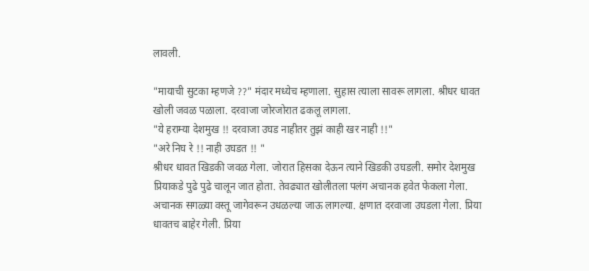लावली.

"मायाची सुटका म्हणजे ??" मंदार मध्येच म्हणाला. सुहास त्याला सावरू लागला. श्रीधर धावत खोली जवळ पळाला. दरवाजा जोरजोरात ढकलू लागला.
"ये हराम्या देशमुख !! दरवाजा उघड नाहीतर तुझं काही खर नाही !!"
"अरे निघ रे !! नाही उघडत !! "
श्रीधर धावत खिडकी जवळ गेला. जोरात हिसका देऊन त्याने खिडकी उघडली. समोर देशमुख प्रियाकडे पुढे पुढे चालून जात होता. तेवढ्यात खोलीतला पलंग अचानक हवेत फेकला गेला. अचानक सगळ्या वस्तू जागेवरून उधळल्या जाऊ लागल्या. क्षणात दरवाजा उघडला गेला. प्रिया धावतच बाहेर गेली. प्रिया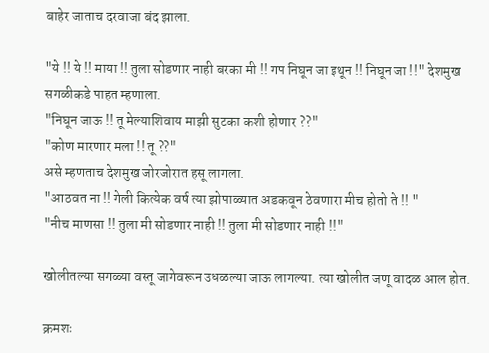बाहेर जाताच दरवाजा बंद झाला.

"ये !! ये !! माया !! तुला सोडणार नाही बरका मी !! गप निघून जा इथून !! निघून जा !!" देशमुख सगळीकडे पाहत म्हणाला.
"निघून जाऊ !! तू मेल्याशिवाय माझी सुटका कशी होणार ??"
"कोण मारणार मला !! तू ??"
असे म्हणताच देशमुख जोरजोरात हसू लागला.
"आठवत ना !! गेली कित्येक वर्ष त्या झोपाळ्यात अडकवून ठेवणारा मीच होतो ते !! "
"नीच माणसा !! तुला मी सोडणार नाही !! तुला मी सोडणार नाही !!"

खोलीतल्या सगळ्या वस्तू जागेवरून उधळल्या जाऊ लागल्या. त्या खोलीत जणू वादळ आल होत.

क्रमशः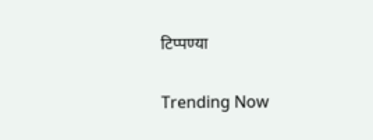टिप्पण्या

Trending Now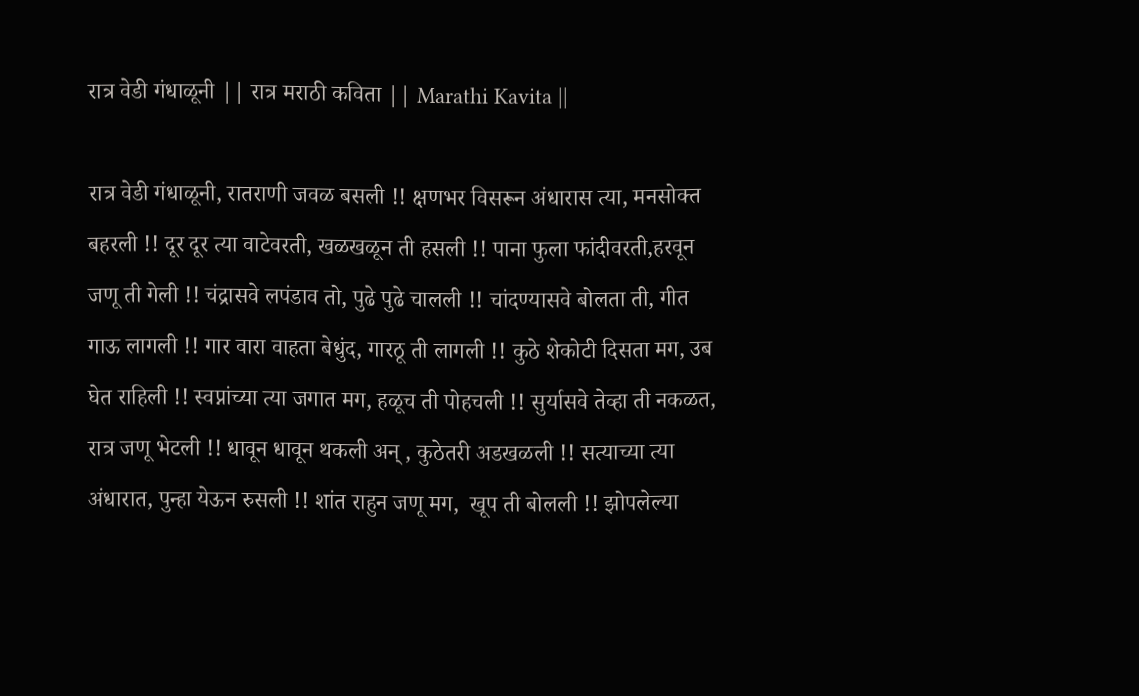रात्र वेडी गंधाळूनी || रात्र मराठी कविता || Marathi Kavita ||

रात्र वेडी गंधाळूनी, रातराणी जवळ बसली !! क्षणभर विसरून अंधारास त्या, मनसोक्त बहरली !! दूर दूर त्या वाटेवरती, खळखळून ती हसली !! पाना फुला फांदीवरती,हरवून जणू ती गेली !! चंद्रासवे लपंडाव तो, पुढे पुढे चालली !! चांदण्यासवे बोलता ती, गीत गाऊ लागली !! गार वारा वाहता बेधुंद, गारठू ती लागली !! कुठे शेकोटी दिसता मग, उब घेत राहिली !! स्वप्नांच्या त्या जगात मग, हळूच ती पोहचली !! सुर्यासवे तेव्हा ती नकळत, रात्र जणू भेटली !! धावून धावून थकली अन् , कुठेतरी अडखळली !! सत्याच्या त्या अंधारात, पुन्हा येऊन रुसली !! शांत राहुन जणू मग,  खूप ती बोलली !! झोपलेल्या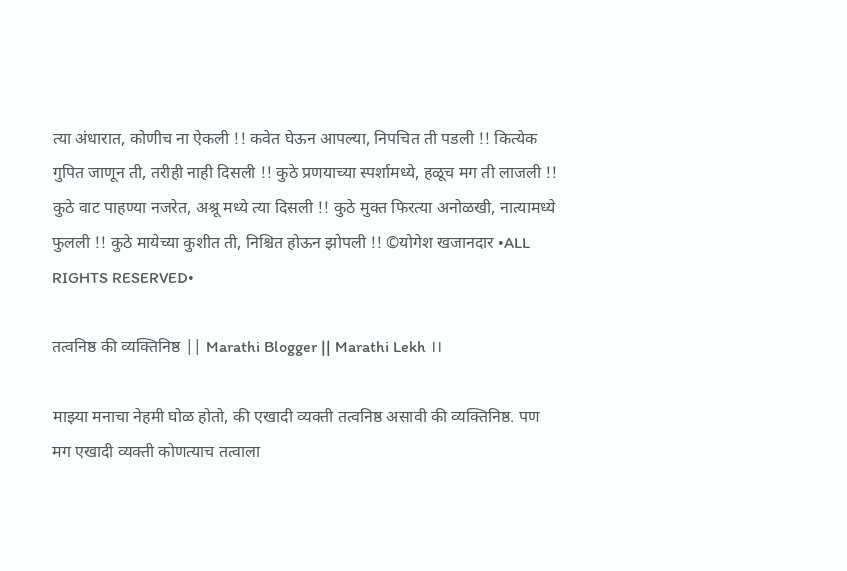त्या अंधारात, कोणीच ना ऐकली !! कवेत घेऊन आपल्या, निपचित ती पडली !! कित्येक गुपित जाणून ती, तरीही नाही दिसली !! कुठे प्रणयाच्या स्पर्शामध्ये, हळूच मग ती लाजली !! कुठे वाट पाहण्या नजरेत, अश्रू मध्ये त्या दिसली !! कुठे मुक्त फिरत्या अनोळखी, नात्यामध्ये फुलली !! कुठे मायेच्या कुशीत ती, निश्चित होऊन झोपली !! ©योगेश खजानदार •ALL RIGHTS RESERVED•

तत्वनिष्ठ की व्यक्तिनिष्ठ || Marathi Blogger || Marathi Lekh ।।

माझ्या मनाचा नेहमी घोळ होतो, की एखादी व्यक्ती तत्वनिष्ठ असावी की व्यक्तिनिष्ठ. पण मग एखादी व्यक्ती कोणत्याच तत्वाला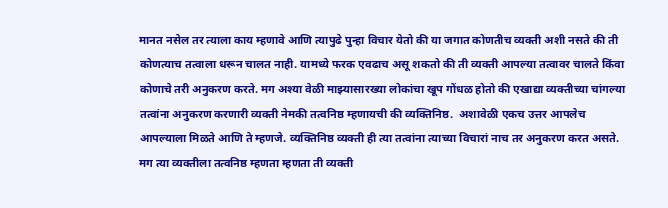मानत नसेल तर त्याला काय म्हणावे आणि त्यापुढे पुन्हा विचार येतो की या जगात कोणतीच व्यक्ती अशी नसते की ती कोणत्याच तत्वाला धरून चालत नाही. यामध्ये फरक एवढाच असू शकतो की ती व्यक्ती आपल्या तत्वावर चालते किंवा कोणाचे तरी अनुकरण करते. मग अश्या वेळी माझ्यासारख्या लोकांचा खूप गोंधळ होतो की एखाद्या व्यक्तीच्या चांगल्या तत्वांना अनुकरण करणारी व्यक्ती नेमकी तत्वनिष्ठ म्हणायची की व्यक्तिनिष्ठ.  अशावेळी एकच उत्तर आपलेच आपल्याला मिळते आणि ते म्हणजे. व्यक्तिनिष्ठ व्यक्ती ही त्या तत्वांना त्याच्या विचारां नाच तर अनुकरण करत असते. मग त्या व्यक्तीला तत्वनिष्ठ म्हणता म्हणता ती व्यक्ती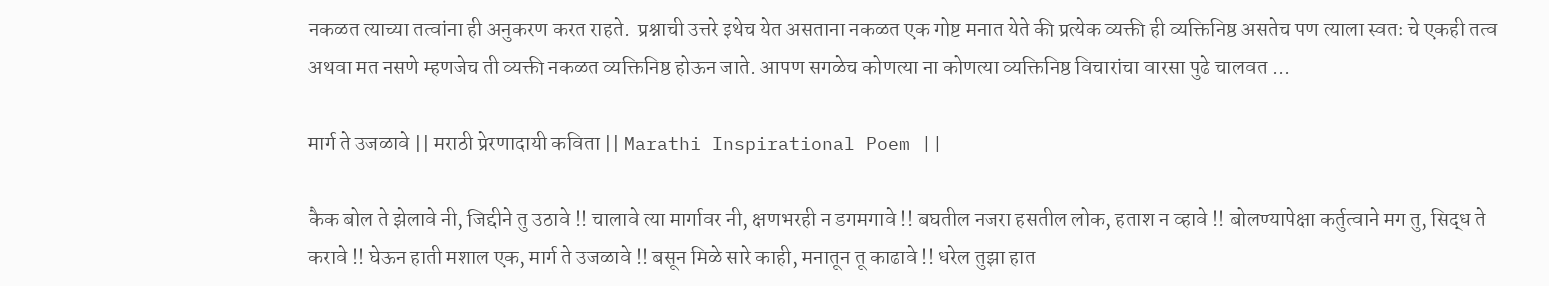नकळत त्याच्या तत्वांना ही अनुकरण करत राहते.  प्रश्नाची उत्तरे इथेच येत असताना नकळत एक गोष्ट मनात येते की प्रत्येक व्यक्ती ही व्यक्तिनिष्ठ असतेच पण त्याला स्वतः चे एकही तत्व अथवा मत नसणे म्हणजेच ती व्यक्ती नकळत व्यक्तिनिष्ठ होऊन जाते. आपण सगळेच कोणत्या ना कोणत्या व्यक्तिनिष्ठ विचारांचा वारसा पुढे चालवत ...

मार्ग ते उजळावे || मराठी प्रेरणादायी कविता || Marathi Inspirational Poem ||

कैक बोल ते झेलावे नी, जिद्दीने तु उठावे !! चालावे त्या मार्गावर नी, क्षणभरही न डगमगावे !! बघतील नजरा हसतील लोक, हताश न व्हावे !! बोलण्यापेक्षा कर्तुत्वाने मग तु, सिद्ध ते करावे !! घेऊन हाती मशाल एक, मार्ग ते उजळावे !! बसून मिळे सारे काही, मनातून तू काढावे !! धरेल तुझा हात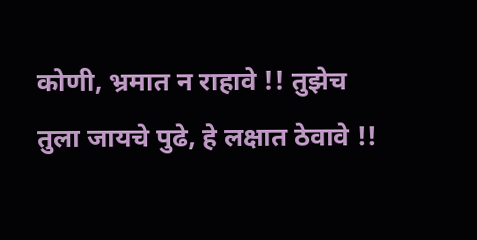कोणी, भ्रमात न राहावे !! तुझेच तुला जायचे पुढे, हे लक्षात ठेवावे !!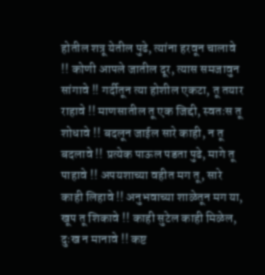होतील शत्रू येतील पुढे, त्यांना हरवून चालावे !! कोणी आपले जातील दूर, त्यास समजावुन सांगावे !! गर्दीतून त्या होशील एकटा, तू तयार राहावे !! माणसातील तू एक जिद्दी, स्वतःस तू शोधावे !! बदलून जाईल सारे काही, न तू बदलावे !! प्रत्येक पाऊल पडता पुढे, मागे तू पाहावे !! अपयशाच्या वहीत मग तू, सारे काही लिहावे !! अनुभवाच्या शाळेतून मग या, खूप तू शिकावे !! काही सुटेल काही मिळेल, दुःख न मानावे !! कष्ट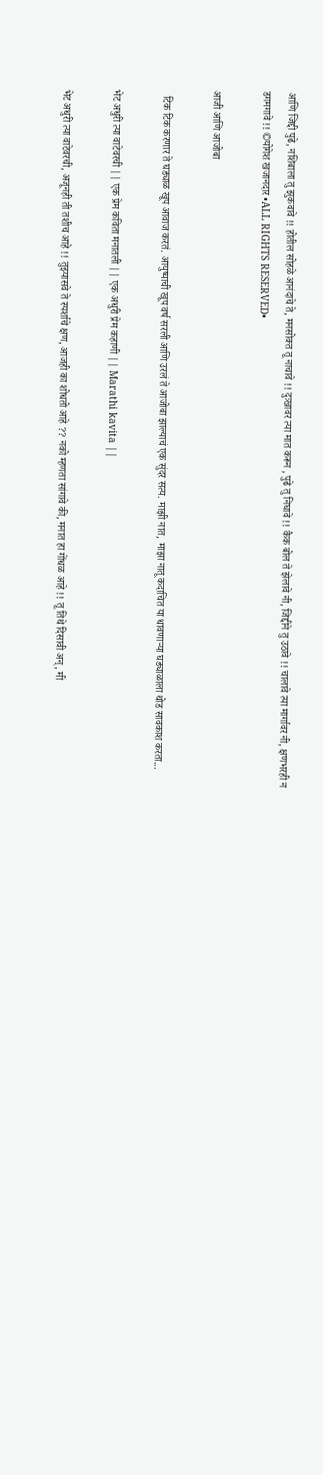आणि जिद्दी पुढे, नशिबाला तु झुकवावे !! होतील सोहळे आनंदाचे ते, मनसोक्त तू नाचावे !! दुःखावर त्या मात करून , पुढे तु निघावे !! कैक बोल ते झेलावे नी, जिद्दीने तु उठावे !! चालावे त्या मार्गावर नी, क्षणभरही न डगमगावे !! ©योगेश खजानदार •ALL RIGHTS RESERVED•

आजी आणि आजोबा

  टिक टिक करणार ते घड्याळ खूप आवाज करतं. आयुष्याची खूप वर्ष सरली आणि उरलं ते आजोबा झाल्याचं एक सुंदर सत्य. माझी नात, माझा नातू कदाचित या धावणाऱ्या घड्याळाला थोड सावकाश करता...

भेट अधुरी त्या वाटेवरची || एक प्रेम कविता मनातली || एक अधुरी प्रेम कहाणी || Marathi kavita ||

भेट अधुरी त्या वाटेवरची, अजूनही ती तशीच आहे !! तुझ्यासवे ते स्पर्शाचे क्षण, आजही का शोधतो आहे ?? नको म्हणता सांगावे की, मनात हा गोंधळ आहे !! तू तिथे दिसावी अन्, मी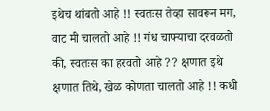इथेच थांबतो आहे !! स्वतःस तेव्हा सावरून मग, वाट मी चालतो आहे !! गंध चाफ्याचा दरवळतो की, स्वतःस का हरवतो आहे ?? क्षणात इथे क्षणात तिथे, खेळ कोणता चालतो आहे !! कधी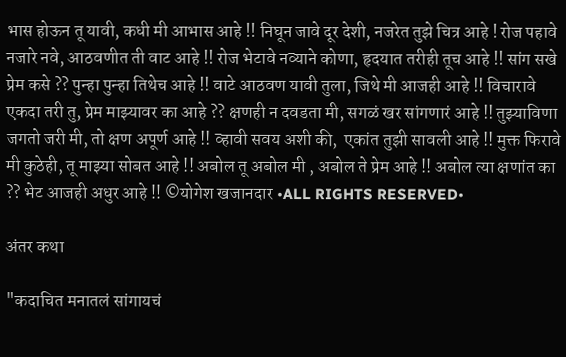भास होऊन तू यावी, कधी मी आभास आहे !! निघून जावे दूर देशी, नजरेत तुझे चित्र आहे ! रोज पहावे नजारे नवे, आठवणीत ती वाट आहे !! रोज भेटावे नव्याने कोणा, हृदयात तरीही तूच आहे !! सांग सखे प्रेम कसे ?? पुन्हा पुन्हा तिथेच आहे !! वाटे आठवण यावी तुला, जिथे मी आजही आहे !! विचारावे एकदा तरी तु, प्रेम माझ्यावर का आहे ?? क्षणही न दवडता मी, सगळं खर सांगणारं आहे !! तुझ्याविणा जगतो जरी मी, तो क्षण अपूर्ण आहे !! व्हावी सवय अशी की,  एकांत तुझी सावली आहे !! मुक्त फिरावे मी कुठेही, तू माझ्या सोबत आहे !! अबोल तू अबोल मी , अबोल ते प्रेम आहे !! अबोल त्या क्षणांत का ?? भेट आजही अधुर आहे !! ©योगेश खजानदार •ALL RIGHTS RESERVED•

अंतर कथा

"कदाचित मनातलं सांगायचं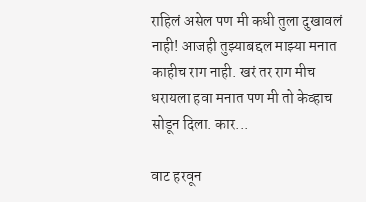राहिलं असेल पण मी कधी तुला दुखावलं नाही! आजही तुझ्याबद्दल माझ्या मनात काहीच राग नाही. खरं तर राग मीच धरायला हवा मनात पण मी तो केव्हाच सोडून दिला. कार...

वाट हरवून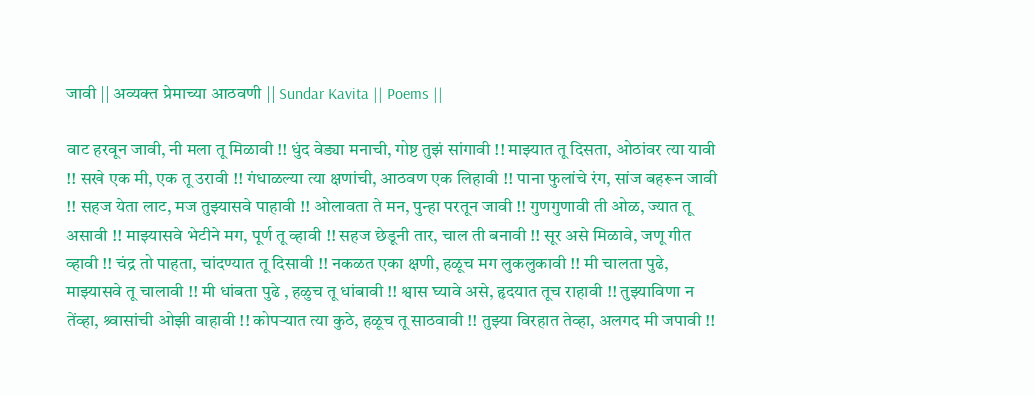जावी || अव्यक्त प्रेमाच्या आठवणी || Sundar Kavita || Poems ||

वाट हरवून जावी, नी मला तू मिळावी !! धुंद वेड्या मनाची, गोष्ट तुझं सांगावी !! माझ्यात तू दिसता, ओठांवर त्या यावी !! सखे एक मी, एक तू उरावी !! गंधाळल्या त्या क्षणांची, आठवण एक लिहावी !! पाना फुलांचे रंग, सांज बहरून जावी !! सहज येता लाट, मज तुझ्यासवे पाहावी !! ओलावता ते मन, पुन्हा परतून जावी !! गुणगुणावी ती ओळ, ज्यात तू असावी !! माझ्यासवे भेटीने मग, पूर्ण तू व्हावी !! सहज छेडूनी तार, चाल ती बनावी !! सूर असे मिळावे, जणू गीत व्हावी !! चंद्र तो पाहता, चांदण्यात तू दिसावी !! नकळत एका क्षणी, हळूच मग लुकलुकावी !! मी चालता पुढे, माझ्यासवे तू चालावी !! मी धांबता पुढे , हळुच तू धांबावी !! श्वास घ्यावे असे, हृदयात तूच राहावी !! तुझ्याविणा न तेंव्हा, श्र्वासांची ओझी वाहावी !! कोपऱ्यात त्या कुठे, हळूच तू साठवावी !! तुझ्या विरहात तेव्हा, अलगद मी जपावी !!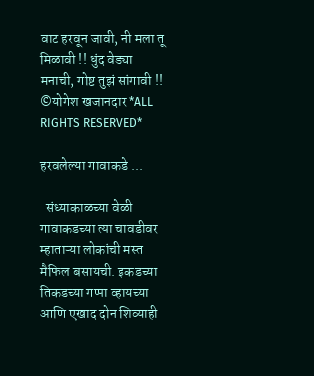वाट हरवून जावी, नी मला तू मिळावी !! धुंद वेड्या मनाची, गोष्ट तुझं सांगावी !! ©योगेश खजानदार *ALL RIGHTS RESERVED*

हरवलेल्या गावाकडे ...

  संध्याकाळच्या वेळी गावाकडच्या त्या चावडीवर म्हाताऱ्या लोकांची मस्त मैफिल बसायची. इकडच्या तिकडच्या गप्पा व्हायच्या आणि एखाद दोन शिव्याही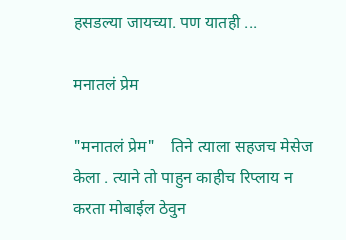हसडल्या जायच्या. पण यातही ...

मनातलं प्रेम

"मनातलं प्रेम"    तिने त्याला सहजच मेसेज केला . त्याने तो पाहुन काहीच रिप्लाय न करता मोबाईल ठेवुन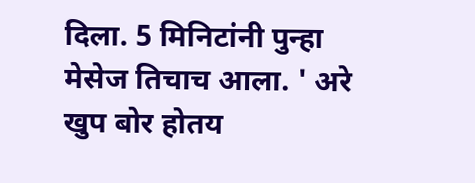दिला. 5 मिनिटांनी पुन्हा मेसेज तिचाच आला. ' अरे खुप बोर होतय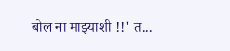बोल ना माझ्याशी !!' त...